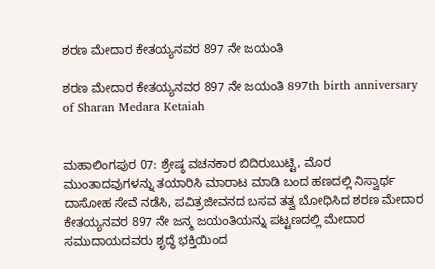ಶರಣ ಮೇದಾರ ಕೇತಯ್ಯನವರ 897 ನೇ ಜಯಂತಿ

ಶರಣ ಮೇದಾರ ಕೇತಯ್ಯನವರ 897 ನೇ ಜಯಂತಿ 897th birth anniversary of Sharan Medara Ketaiah


ಮಹಾಲಿಂಗಪುರ 07: ಶ್ರೇಷ್ಠ ವಚನಕಾರ ಬಿದಿರುಬುಟ್ಟಿ, ಮೊರ ಮುಂತಾದವುಗಳನ್ನು ತಯಾರಿಸಿ ಮಾರಾಟ ಮಾಡಿ ಬಂದ ಹಣದಲ್ಲಿ ನಿಸ್ವಾರ್ಥ ದಾಸೋಹ ಸೇವೆ ನಡೆಸಿ, ಪವಿತ್ರಜೀವನದ ಬಸವ ತತ್ವ ಬೋಧಿಸಿದ ಶರಣ ಮೇದಾರ ಕೇತಯ್ಯನವರ 897 ನೇ ಜನ್ಮ ಜಯಂತಿಯನ್ನು ಪಟ್ಟಣದಲ್ಲಿ ಮೇದಾರ ಸಮುದಾಯದವರು ಶೃದ್ಧೆ ಭಕ್ತಿಯಿಂದ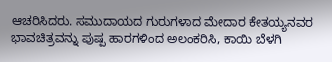ಆಚರಿಸಿದರು. ಸಮುದಾಯದ ಗುರುಗಳಾದ ಮೇದಾರ ಕೇತಯ್ಯನವರ ಭಾವಚಿತ್ರವನ್ನು ಪುಷ್ಪ ಹಾರಗಳಿಂದ ಅಲಂಕರಿಸಿ, ಕಾಯಿ ಬೆಳಗಿ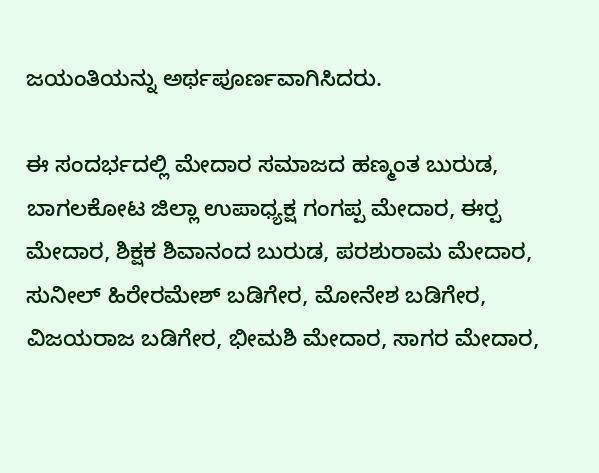ಜಯಂತಿಯನ್ನು ಅರ್ಥಪೂರ್ಣವಾಗಿಸಿದರು.

ಈ ಸಂದರ್ಭದಲ್ಲಿ ಮೇದಾರ ಸಮಾಜದ ಹಣ್ಮಂತ ಬುರುಡ, ಬಾಗಲಕೋಟ ಜಿಲ್ಲಾ ಉಪಾಧ್ಯಕ್ಷ ಗಂಗಪ್ಪ ಮೇದಾರ, ಈರ‍್ಪ ಮೇದಾರ, ಶಿಕ್ಷಕ ಶಿವಾನಂದ ಬುರುಡ, ಪರಶುರಾಮ ಮೇದಾರ, ಸುನೀಲ್ ಹಿರೇರಮೇಶ್ ಬಡಿಗೇರ, ಮೋನೇಶ ಬಡಿಗೇರ, ವಿಜಯರಾಜ ಬಡಿಗೇರ, ಭೀಮಶಿ ಮೇದಾರ, ಸಾಗರ ಮೇದಾರ,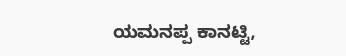ಯಮನಪ್ಪ ಕಾನಟ್ಟಿ,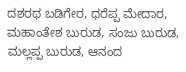ದಶರಥ ಬಡಿಗೇರ, ಧರೆಪ್ಪ ಮೇದಾರ, ಮಹಾಂತೇಶ ಬುರುಡ, ಸಂಜು ಬುರುಡ, ಮಲ್ಲಪ್ಪ ಬುರುಡ, ಆನಂದ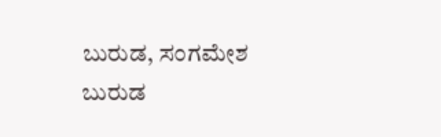ಬುರುಡ, ಸಂಗಮೇಶ ಬುರುಡ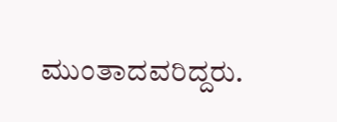ಮುಂತಾದವರಿದ್ದರು.